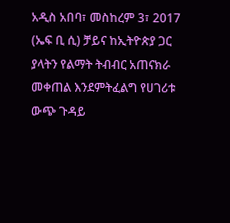አዲስ አበባ፣ መስከረም 3፣ 2017 (ኤፍ ቢ ሲ) ቻይና ከኢትዮጵያ ጋር ያላትን የልማት ትብብር አጠናክራ መቀጠል እንደምትፈልግ የሀገሪቱ ውጭ ጉዳይ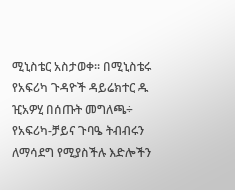ሚኒስቴር አስታወቀ፡፡ በሚኒስቴሩ የአፍሪካ ጉዳዮች ዳይሬክተር ዱ ዢአዎሂ በሰጡት መግለጫ÷ የአፍሪካ-ቻይና ጉባዔ ትብብሩን ለማሳደግ የሚያስችሉ እድሎችን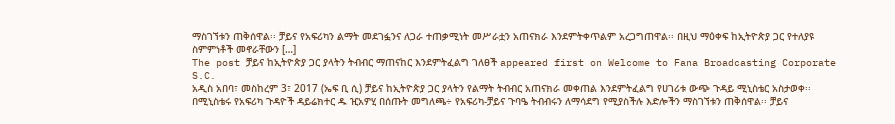ማስገኘቱን ጠቅሰዋል፡፡ ቻይና የአፍሪካን ልማት መደገፏንና ለጋራ ተጠቃሚነት መሥራቷን አጠናክራ እንደምትቀጥልም አረጋግጠዋል፡፡ በዚህ ማዕቀፍ ከኢትዮጵያ ጋር የተለያዩ ስምምነቶች መኖራቸውን […]
The post ቻይና ከኢትዮጵያ ጋር ያላትን ትብብር ማጠናከር እንደምትፈልግ ገለፀች appeared first on Welcome to Fana Broadcasting Corporate S.C.
አዲስ አበባ፣ መስከረም 3፣ 2017 (ኤፍ ቢ ሲ) ቻይና ከኢትዮጵያ ጋር ያላትን የልማት ትብብር አጠናክራ መቀጠል እንደምትፈልግ የሀገሪቱ ውጭ ጉዳይ ሚኒስቴር አስታወቀ፡፡ በሚኒስቴሩ የአፍሪካ ጉዳዮች ዳይሬክተር ዱ ዢአዎሂ በሰጡት መግለጫ÷ የአፍሪካ-ቻይና ጉባዔ ትብብሩን ለማሳደግ የሚያስችሉ እድሎችን ማስገኘቱን ጠቅሰዋል፡፡ ቻይና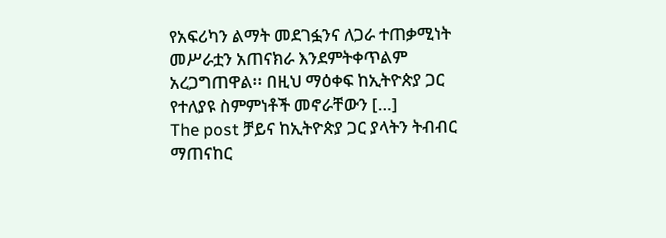የአፍሪካን ልማት መደገፏንና ለጋራ ተጠቃሚነት መሥራቷን አጠናክራ እንደምትቀጥልም አረጋግጠዋል፡፡ በዚህ ማዕቀፍ ከኢትዮጵያ ጋር የተለያዩ ስምምነቶች መኖራቸውን […]
The post ቻይና ከኢትዮጵያ ጋር ያላትን ትብብር ማጠናከር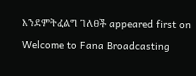እንደምትፈልግ ገለፀች appeared first on Welcome to Fana Broadcasting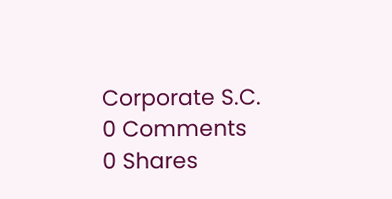Corporate S.C.
0 Comments
0 Shares